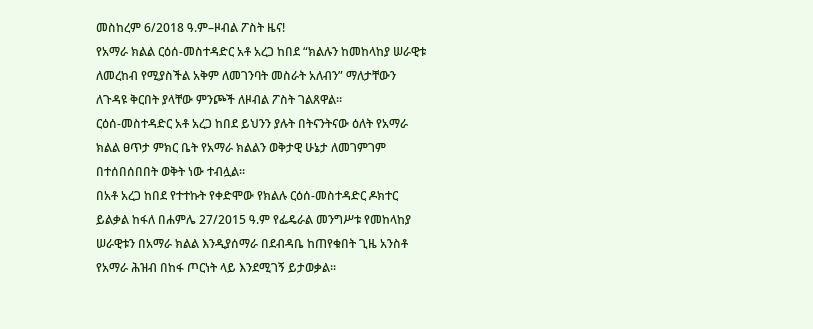መስከረም 6/2018 ዓ.ም–ዞብል ፖስት ዜና!
የአማራ ክልል ርዕሰ-መስተዳድር አቶ አረጋ ከበደ “ክልሉን ከመከላከያ ሠራዊቱ ለመረከብ የሚያስችል አቅም ለመገንባት መስራት አለብን” ማለታቸውን ለጉዳዩ ቅርበት ያላቸው ምንጮች ለዞብል ፖስት ገልጸዋል።
ርዕሰ-መስተዳድር አቶ አረጋ ከበደ ይህንን ያሉት በትናንትናው ዕለት የአማራ ክልል ፀጥታ ምክር ቤት የአማራ ክልልን ወቅታዊ ሁኔታ ለመገምገም በተሰበሰበበት ወቅት ነው ተብሏል።
በአቶ አረጋ ከበደ የተተኩት የቀድሞው የክልሉ ርዕሰ-መስተዳድር ዶክተር ይልቃል ከፋለ በሐምሌ 27/2015 ዓ.ም የፌዴራል መንግሥቱ የመከላከያ ሠራዊቱን በአማራ ክልል እንዲያሰማራ በደብዳቤ ከጠየቁበት ጊዜ አንስቶ የአማራ ሕዝብ በከፋ ጦርነት ላይ እንደሚገኝ ይታወቃል።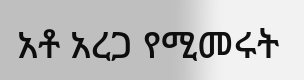አቶ አረጋ የሚመሩት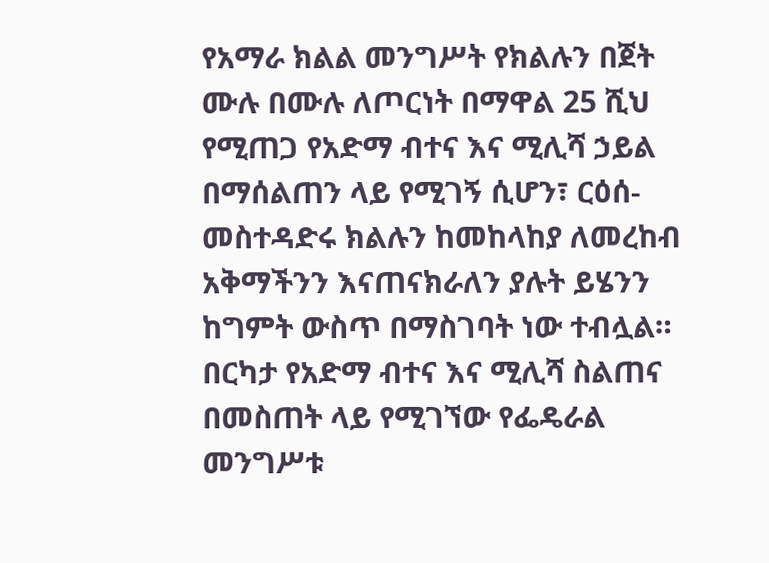የአማራ ክልል መንግሥት የክልሉን በጀት ሙሉ በሙሉ ለጦርነት በማዋል 25 ሺህ የሚጠጋ የአድማ ብተና እና ሚሊሻ ኃይል በማሰልጠን ላይ የሚገኝ ሲሆን፣ ርዕሰ-መስተዳድሩ ክልሉን ከመከላከያ ለመረከብ አቅማችንን እናጠናክራለን ያሉት ይሄንን ከግምት ውስጥ በማስገባት ነው ተብሏል።
በርካታ የአድማ ብተና እና ሚሊሻ ስልጠና በመስጠት ላይ የሚገኘው የፌዴራል መንግሥቱ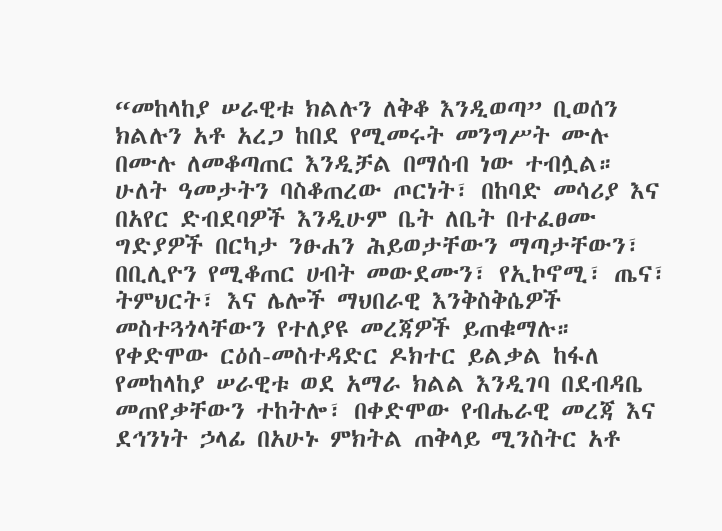“መከላከያ ሠራዊቱ ክልሉን ለቅቆ እንዲወጣ” ቢወሰን ክልሉን አቶ አረጋ ከበደ የሚመሩት መንግሥት ሙሉ በሙሉ ለመቆጣጠር እንዲቻል በማሰብ ነው ተብሏል።
ሁለት ዓመታትን ባስቆጠረው ጦርነት፣ በከባድ መሳሪያ እና በአየር ድብደባዎች እንዲሁም ቤት ለቤት በተፈፀሙ ግድያዎች በርካታ ንፁሐን ሕይወታቸውን ማጣታቸውን፣ በቢሊዮን የሚቆጠር ሀብት መውደሙን፣ የኢኮኖሚ፣ ጤና፣ ትምህርት፣ እና ሌሎች ማህበራዊ እንቅስቅሴዎች መስተጓጎላቸውን የተለያዩ መረጃዎች ይጠቁማሉ።
የቀድሞው ርዕሰ-መስተዳድር ዶክተር ይልቃል ከፋለ የመከላከያ ሠራዊቱ ወደ አማራ ክልል እንዲገባ በደብዳቤ መጠየቃቸውን ተከትሎ፣ በቀድሞው የብሔራዊ መረጃ እና ደኅንነት ኃላፊ በአሁኑ ምክትል ጠቅላይ ሚንስትር አቶ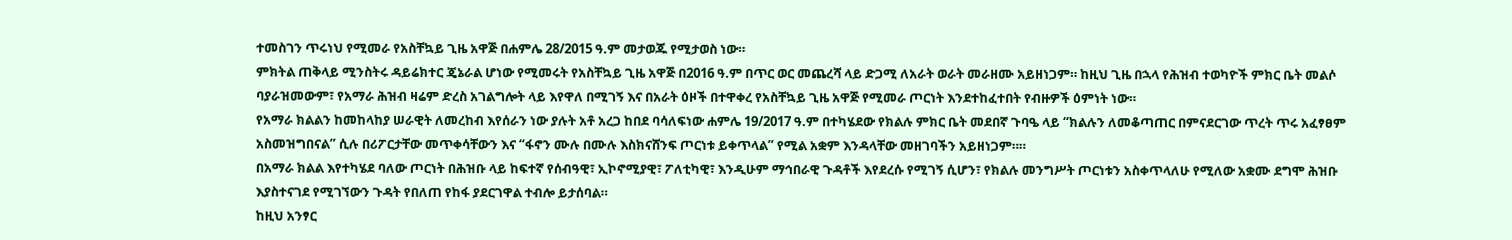ተመስገን ጥሩነህ የሚመራ የአስቸኳይ ጊዜ አዋጅ በሐምሌ 28/2015 ዓ.ም መታወጁ የሚታወስ ነው።
ምክትል ጠቅላይ ሚንስትሩ ዳይሬክተር ጄኔራል ሆነው የሚመሩት የአስቸኳይ ጊዜ አዋጅ በ2016 ዓ.ም በጥር ወር መጨረሻ ላይ ድጋሚ ለአራት ወራት መራዘሙ አይዘነጋም። ከዚህ ጊዜ በኋላ የሕዝብ ተወካዮች ምክር ቤት መልሶ ባያራዝመውም፣ የአማራ ሕዝብ ዛሬም ድረስ አገልግሎት ላይ እየዋለ በሚገኝ እና በአራት ዕዞች በተዋቀረ የአስቸኳይ ጊዜ አዋጅ የሚመራ ጦርነት እንደተከፈተበት የብዙዎች ዕምነት ነው።
የአማራ ክልልን ከመከላከያ ሠራዊት ለመረከብ እየሰራን ነው ያሉት አቶ አረጋ ከበደ ባሳለፍነው ሐምሌ 19/2017 ዓ.ም በተካሄደው የክልሉ ምክር ቤት መደበኛ ጉባዔ ላይ “ክልሉን ለመቆጣጠር በምናደርገው ጥረት ጥሩ አፈፃፀም አስመዝግበናል” ሲሉ በሪፖርታቸው መጥቀሳቸውን እና “ፋኖን ሙሉ በሙሉ እስክናሸንፍ ጦርነቱ ይቀጥላል” የሚል አቋም እንዳላቸው መዘገባችን አይዘነጋም።።
በአማራ ክልል እየተካሄደ ባለው ጦርነት በሕዝቡ ላይ ከፍተኛ የሰብዓዊ፣ ኢኮኖሚያዊ፣ ፖለቲካዊ፣ እንዲሁም ማኅበራዊ ጉዳቶች እየደረሱ የሚገኝ ሲሆን፣ የክልሉ መንግሥት ጦርነቱን አስቀጥላለሁ የሚለው አቋሙ ደግሞ ሕዝቡ እያስተናገደ የሚገኘውን ጉዳት የበለጠ የከፋ ያደርገዋል ተብሎ ይታሰባል።
ከዚህ አንፃር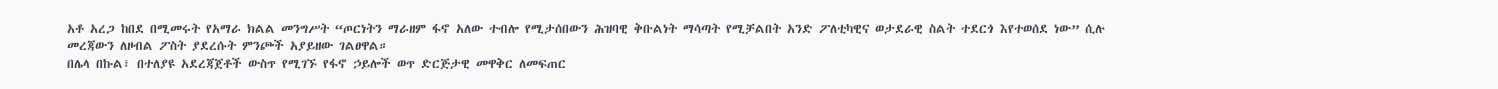አቶ አረጋ ከበደ በሚመሩት የአማራ ክልል መንግሥት “ጦርነትን ማራዘም ፋኖ አለው ተብሎ የሚታሰበውን ሕዝባዊ ቅቡልነት ማሳጣት የሚቻልበት አንድ ፖለቲካዊና ወታደራዊ ስልት ተደርጎ እየተወሰደ ነው” ሲሉ መረጃውን ለዞብል ፖስት ያደረሱት ምንጮች አያይዘው ገልፀዋል።
በሌላ በኩል፣ በተለያዩ አደረጃጀቶች ውስጥ የሚገኙ የፋኖ ኃይሎች ወጥ ድርጅታዊ መዋቅር ለመፍጠር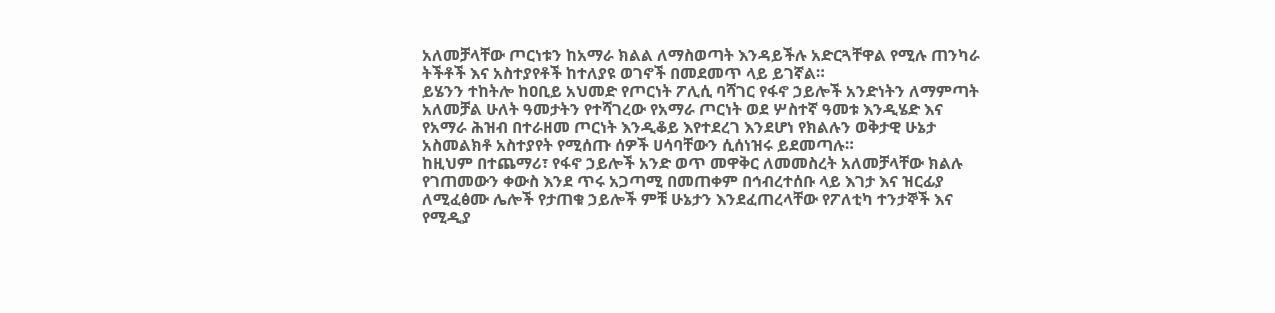አለመቻላቸው ጦርነቱን ከአማራ ክልል ለማስወጣት እንዳይችሉ አድርጓቸዋል የሚሉ ጠንካራ ትችቶች እና አስተያየቶች ከተለያዩ ወገኖች በመደመጥ ላይ ይገኛል።
ይሄንን ተከትሎ ከዐቢይ አህመድ የጦርነት ፖሊሲ ባሻገር የፋኖ ኃይሎች አንድነትን ለማምጣት አለመቻል ሁለት ዓመታትን የተሻገረው የአማራ ጦርነት ወደ ሦስተኛ ዓመቱ እንዲሄድ እና የአማራ ሕዝብ በተራዘመ ጦርነት እንዲቆይ እየተደረገ እንደሆነ የክልሉን ወቅታዊ ሁኔታ አስመልክቶ አስተያየት የሚሰጡ ሰዎች ሀሳባቸውን ሲሰነዝሩ ይደመጣሉ።
ከዚህም በተጨማሪ፣ የፋኖ ኃይሎች አንድ ወጥ መዋቅር ለመመስረት አለመቻላቸው ክልሉ የገጠመውን ቀውስ እንደ ጥሩ አጋጣሚ በመጠቀም በኅብረተሰቡ ላይ እገታ እና ዝርፊያ ለሚፈፅሙ ሌሎች የታጠቁ ኃይሎች ምቹ ሁኔታን እንደፈጠረላቸው የፖለቲካ ተንታኞች እና የሚዲያ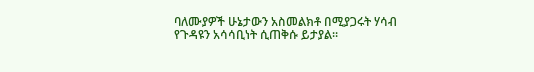ባለሙያዎች ሁኔታውን አስመልክቶ በሚያጋሩት ሃሳብ የጉዳዩን አሳሳቢነት ሲጠቅሱ ይታያል።